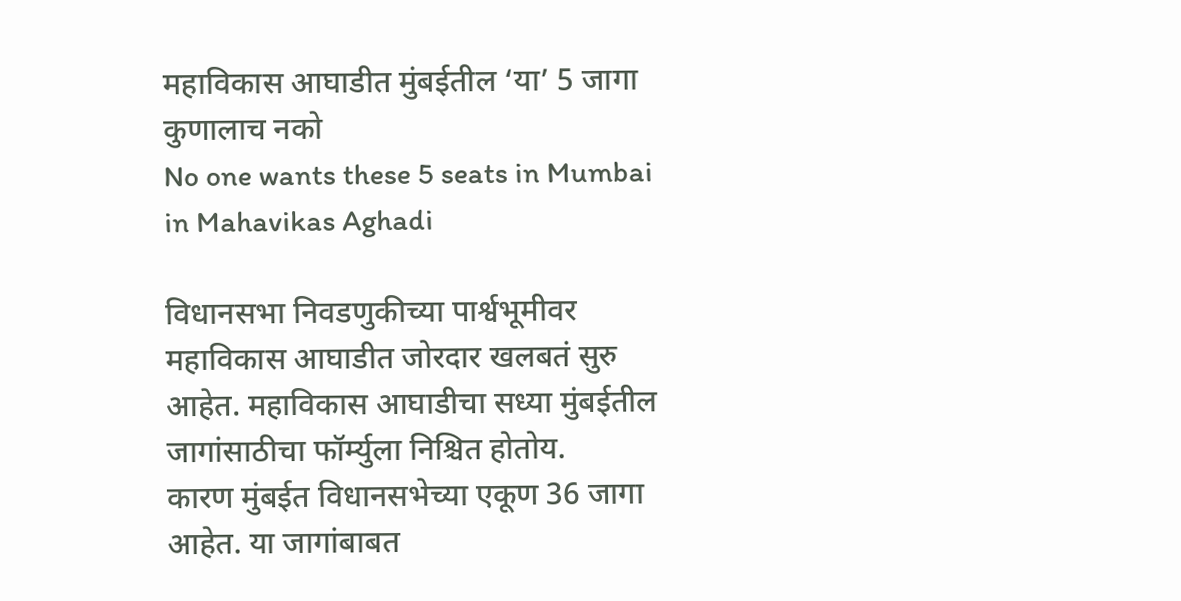महाविकास आघाडीत मुंबईतील ‘या’ 5 जागा कुणालाच नको
No one wants these 5 seats in Mumbai in Mahavikas Aghadi

विधानसभा निवडणुकीच्या पार्श्वभूमीवर महाविकास आघाडीत जोरदार खलबतं सुरु आहेत. महाविकास आघाडीचा सध्या मुंबईतील जागांसाठीचा फॉर्म्युला निश्चित होतोय.
कारण मुंबईत विधानसभेच्या एकूण 36 जागा आहेत. या जागांबाबत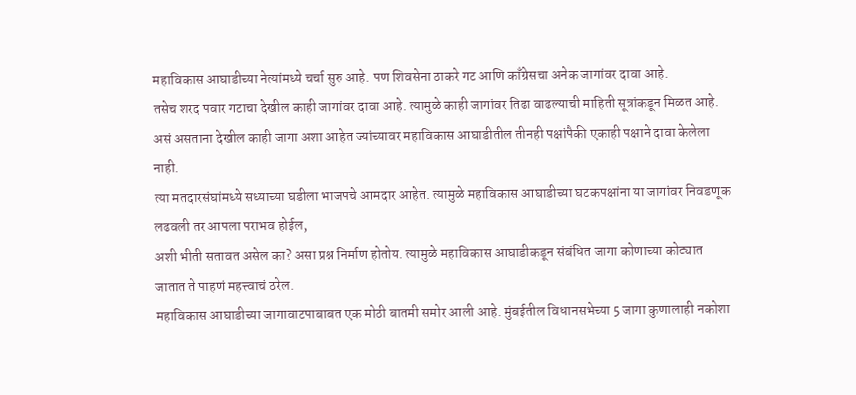महाविकास आघाडीच्या नेत्यांमध्ये चर्चा सुरु आहे. पण शिवसेना ठाकरे गट आणि काँग्रेसचा अनेक जागांवर दावा आहे.
तसेच शरद पवार गटाचा देखील काही जागांवर दावा आहे. त्यामुळे काही जागांवर तिढा वाढल्याची माहिती सूत्रांकडून मिळत आहे.
असं असताना देखील काही जागा अशा आहेत ज्यांच्यावर महाविकास आघाडीतील तीनही पक्षांपैकी एकाही पक्षाने दावा केलेला नाही.
त्या मतदारसंघांमध्ये सध्याच्या घडीला भाजपचे आमदार आहेत. त्यामुळे महाविकास आघाडीच्या घटकपक्षांना या जागांवर निवडणूक लढवली तर आपला पराभव होईल,
अशी भीती सतावत असेल का? असा प्रश्न निर्माण होतोय. त्यामुळे महाविकास आघाडीकडून संबंधित जागा कोणाच्या कोट्यात जातात ते पाहणं महत्त्वाचं ठरेल.
महाविकास आघाडीच्या जागावाटपाबाबत एक मोठी बातमी समोर आली आहे. मुंबईतील विधानसभेच्या 5 जागा कुणालाही नकोशा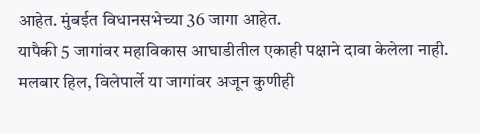आहेत. मुंबईत विधानसभेच्या 36 जागा आहेत.
यापैकी 5 जागांवर महाविकास आघाडीतील एकाही पक्षाने दावा केलेला नाही. मलबार हिल, विलेपार्ले या जागांवर अजून कुणीही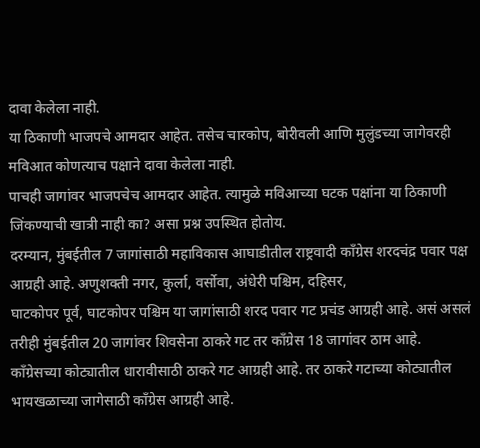दावा केलेला नाही.
या ठिकाणी भाजपचे आमदार आहेत. तसेच चारकोप, बोरीवली आणि मुलुंडच्या जागेवरही मविआत कोणत्याच पक्षाने दावा केलेला नाही.
पाचही जागांवर भाजपचेच आमदार आहेत. त्यामुळे मविआच्या घटक पक्षांना या ठिकाणी जिंकण्याची खात्री नाही का? असा प्रश्न उपस्थित होतोय.
दरम्यान, मुंबईतील 7 जागांसाठी महाविकास आघाडीतील राष्ट्रवादी काँग्रेस शरदचंद्र पवार पक्ष आग्रही आहे. अणुशक्ती नगर, कुर्ला, वर्सोवा, अंधेरी पश्चिम, दहिसर,
घाटकोपर पूर्व, घाटकोपर पश्चिम या जागांसाठी शरद पवार गट प्रचंड आग्रही आहे. असं असलं तरीही मुंबईतील 20 जागांवर शिवसेना ठाकरे गट तर काँग्रेस 18 जागांवर ठाम आहे.
काँग्रेसच्या कोट्यातील धारावीसाठी ठाकरे गट आग्रही आहे. तर ठाकरे गटाच्या कोट्यातील भायखळाच्या जागेसाठी काँग्रेस आग्रही आहे.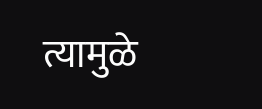त्यामुळे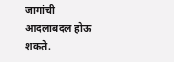जागांची आदलाबदल होऊ शकते.